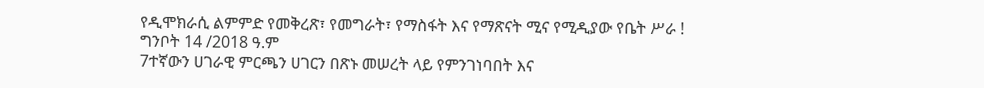የዲሞክራሲ ልምምድ የመቅረጽ፣ የመግራት፣ የማስፋት እና የማጽናት ሚና የሚዲያው የቤት ሥራ !
ግንቦት 14 /2018 ዓ.ም
7ተኛውን ሀገራዊ ምርጫን ሀገርን በጽኑ መሠረት ላይ የምንገነባበት እና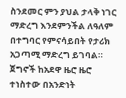ስንደመር ምን ያህል ታላቅ ነገር ማድረግ እንደምንችል ለዓለም በተግባር የምናሳይበት የታሪክ አጋጣሚ ማድረግ ይገባል።
ጀግኖች ከአደዋ ዜሮ ዜሮ ተነስተው በአንድነት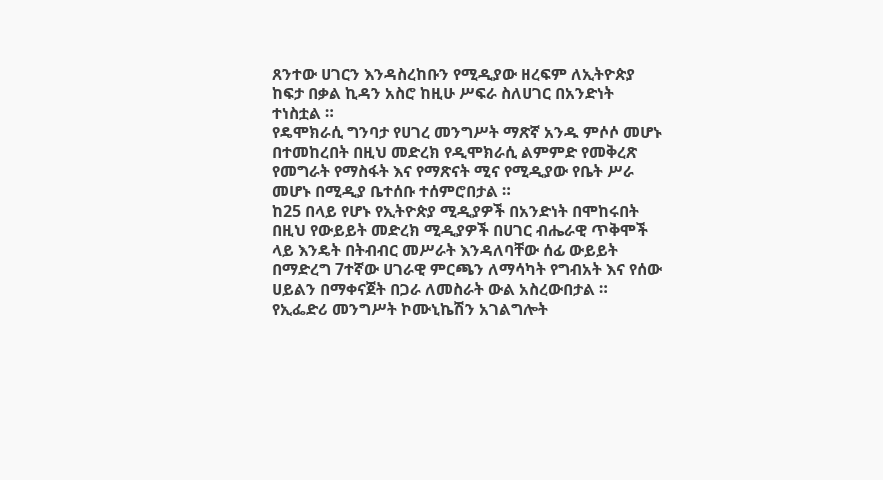ጸንተው ሀገርን እንዳስረከቡን የሚዲያው ዘረፍም ለኢትዮጵያ ከፍታ በቃል ኪዳን አስሮ ከዚሁ ሥፍራ ስለሀገር በአንድነት ተነስቷል ።
የዴሞክራሲ ግንባታ የሀገረ መንግሥት ማጽኛ አንዱ ምሶሶ መሆኑ በተመከረበት በዚህ መድረክ የዲሞክራሲ ልምምድ የመቅረጽ የመግራት የማስፋት እና የማጽናት ሚና የሚዲያው የቤት ሥራ መሆኑ በሚዲያ ቤተሰቡ ተሰምሮበታል ።
ከ25 በላይ የሆኑ የኢትዮጵያ ሚዲያዎች በአንድነት በሞከሩበት በዚህ የውይይት መድረክ ሚዲያዎች በሀገር ብሔራዊ ጥቅሞች ላይ እንዴት በትብብር መሥራት እንዳለባቸው ሰፊ ውይይት በማድረግ 7ተኛው ሀገራዊ ምርጫን ለማሳካት የግብአት እና የሰው ሀይልን በማቀናጀት በጋራ ለመስራት ውል አስረውበታል ።
የኢፌድሪ መንግሥት ኮሙኒኬሽን አገልግሎት